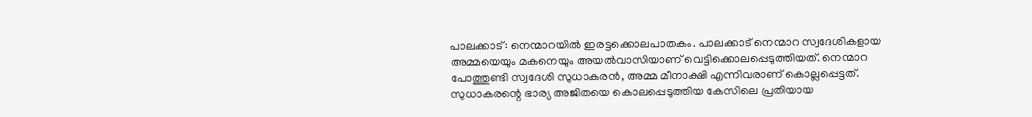പാലക്കാട്: നെന്മാറയിൽ ഇരട്ടക്കൊലപാതകം. പാലക്കാട് നെന്മാറ സ്വദേശികളായ അമ്മയെയും മകനെയും അയൽവാസിയാണ് വെട്ടിക്കൊലപ്പെടുത്തിയത്. നെന്മാറ പോത്തുണ്ടി സ്വദേശി സുധാകരൻ, അമ്മ മീനാക്ഷി എന്നിവരാണ് കൊല്ലപ്പെട്ടത്. സുധാകരന്റെ ഭാര്യ അജിതയെ കൊലപ്പെടുത്തിയ കേസിലെ പ്രതിയായ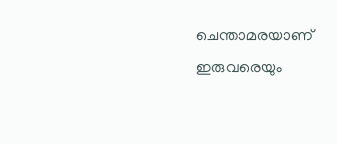ചെന്താമരയാണ് ഇരുവരെയും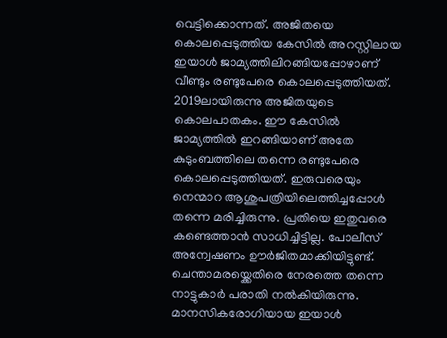വെട്ടിക്കൊന്നത്. അജിതയെ കൊലപ്പെടുത്തിയ കേസിൽ അറസ്റ്റിലായ ഇയാൾ ജാമ്യത്തിലിറങ്ങിയപ്പോഴാണ് വീണ്ടും രണ്ടുപേരെ കൊലപ്പെടുത്തിയത്.
2019ലായിരുന്നു അജിതയുടെ കൊലപാതകം. ഈ കേസിൽ ജാമ്യത്തിൽ ഇറങ്ങിയാണ് അതേ കുടുംബത്തിലെ തന്നെ രണ്ടുപേരെ കൊലപ്പെടുത്തിയത്. ഇരുവരെയും നെന്മാറ ആശുപത്രിയിലെത്തിച്ചപ്പോൾ തന്നെ മരിച്ചിരുന്നു. പ്രതിയെ ഇതുവരെ കണ്ടെത്താൻ സാധിച്ചിട്ടില്ല. പോലീസ് അന്വേഷണം ഊർജിതമാക്കിയിട്ടുണ്ട്.
ചെന്താമരയ്ക്കെതിരെ നേരത്തെ തന്നെ നാട്ടുകാർ പരാതി നൽകിയിരുന്നു. മാനസികരോഗിയായ ഇയാൾ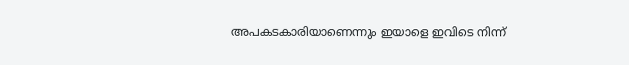അപകടകാരിയാണെന്നും ഇയാളെ ഇവിടെ നിന്ന്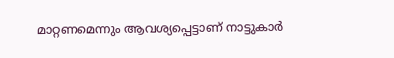മാറ്റണമെന്നും ആവശ്യപ്പെട്ടാണ് നാട്ടുകാർ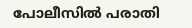പോലീസിൽ പരാതി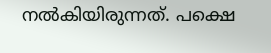നൽകിയിരുന്നത്. പക്ഷെ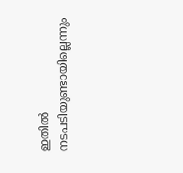ഇതിൽ നടപടിയുണ്ടായില്ലെന്നും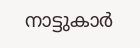നാട്ടുകാർ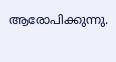ആരോപിക്കുന്നു.